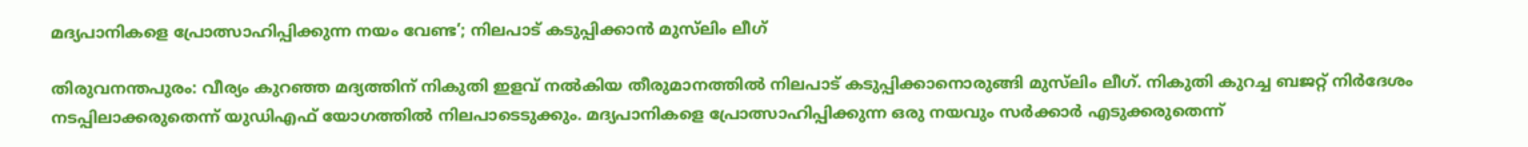മദ്യപാനികളെ പ്രോത്സാഹിപ്പിക്കുന്ന നയം വേണ്ട’; നിലപാട് കടുപ്പിക്കാന്‍ മുസ്‌ലിം ലീഗ്

തിരുവനന്തപുരം: വീര്യം കുറഞ്ഞ മദ്യത്തിന് നികുതി ഇളവ് നല്‍കിയ തീരുമാനത്തില്‍ നിലപാട് കടുപ്പിക്കാനൊരുങ്ങി മുസ്‌ലിം ലീഗ്. നികുതി കുറച്ച ബജറ്റ് നിര്‍ദേശം നടപ്പിലാക്കരുതെന്ന് യുഡിഎഫ് യോഗത്തില്‍ നിലപാടെടുക്കും. മദ്യപാനികളെ പ്രോത്സാഹിപ്പിക്കുന്ന ഒരു നയവും സര്‍ക്കാര്‍ എടുക്കരുതെന്ന്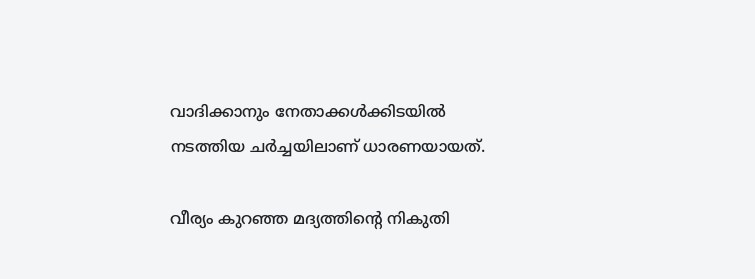വാദിക്കാനും നേതാക്കള്‍ക്കിടയില്‍ നടത്തിയ ചര്‍ച്ചയിലാണ് ധാരണയായത്.

വീര്യം കുറഞ്ഞ മദ്യത്തിന്റെ നികുതി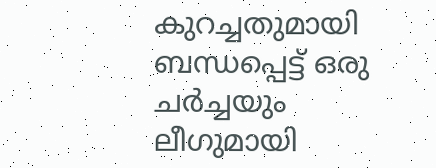കുറച്ചതുമായി ബന്ധപ്പെട്ട് ഒരു ചര്‍ച്ചയും ലീഗുമായി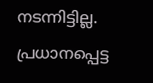നടന്നിട്ടില്ല. പ്രധാനപ്പെട്ട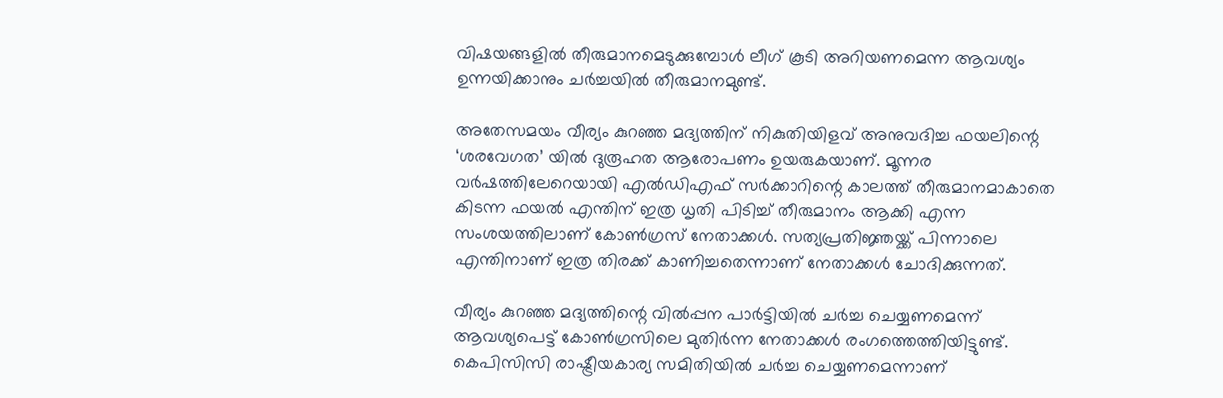വിഷയങ്ങളില്‍ തീരുമാനമെടുക്കുമ്പോള്‍ ലീഗ് കൂടി അറിയണമെന്ന ആവശ്യം ഉന്നയിക്കാനും ചര്‍ച്ചയില്‍ തീരുമാനമുണ്ട്.

അതേസമയം വീര്യം കുറഞ്ഞ മദ്യത്തിന് നികുതിയിളവ് അനുവദിച്ച ഫയലിന്റെ ‘ശരവേഗത’ യില്‍ ദുരൂഹത ആരോപണം ഉയരുകയാണ്. മൂന്നര വര്‍ഷത്തിലേറെയായി എല്‍ഡിഎഫ് സര്‍ക്കാറിന്റെ കാലത്ത് തീരുമാനമാകാതെ കിടന്ന ഫയല്‍ എന്തിന് ഇത്ര ധൃതി പിടിച്ച് തീരുമാനം ആക്കി എന്ന സംശയത്തിലാണ് കോണ്‍ഗ്രസ് നേതാക്കള്‍. സത്യപ്രതിജ്ഞയ്ക്ക് പിന്നാലെ എന്തിനാണ് ഇത്ര തിരക്ക് കാണിച്ചതെന്നാണ് നേതാക്കള്‍ ചോദിക്കുന്നത്.

വീര്യം കുറഞ്ഞ മദ്യത്തിന്റെ വില്‍പ്പന പാര്‍ട്ടിയില്‍ ചര്‍ച്ച ചെയ്യണമെന്ന് ആവശ്യപെട്ട് കോണ്‍ഗ്രസിലെ മുതിര്‍ന്ന നേതാക്കള്‍ രംഗത്തെത്തിയിട്ടുണ്ട്. കെപിസിസി രാഷ്ട്രീയകാര്യ സമിതിയില്‍ ചര്‍ച്ച ചെയ്യണമെന്നാണ്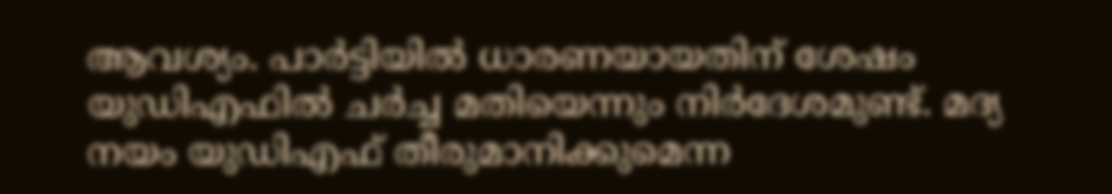ആവശ്യം. പാര്‍ട്ടിയില്‍ ധാരണയായതിന് ശേഷം യുഡിഎഫില്‍ ചര്‍ച്ച മതിയെന്നും നിര്‍ദേശമുണ്ട്. മദ്യ നയം യുഡിഎഫ് തീരുമാനിക്കുമെന്ന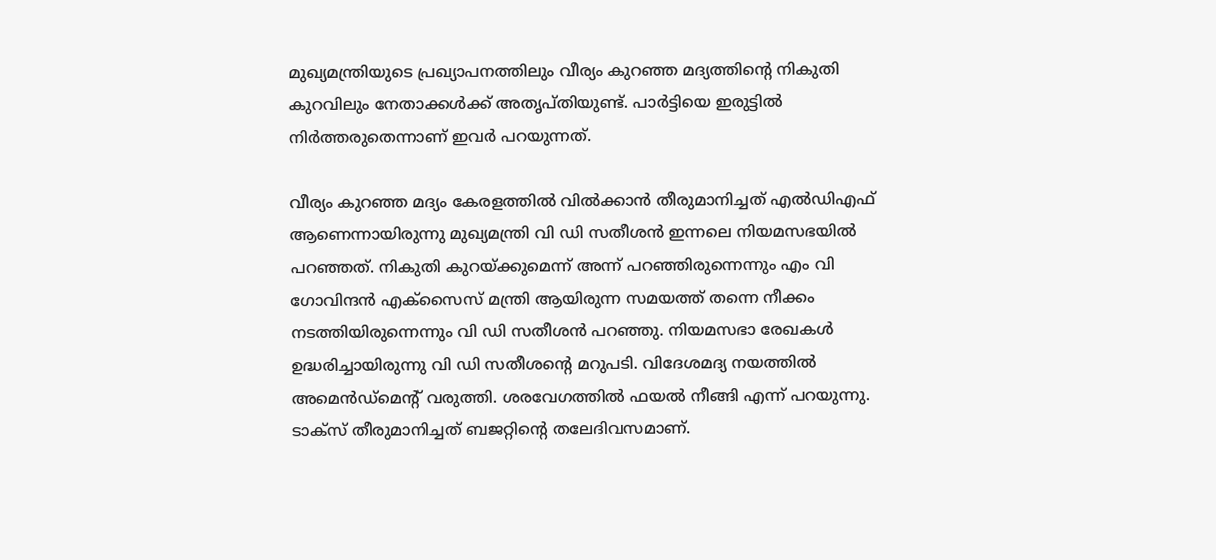മുഖ്യമന്ത്രിയുടെ പ്രഖ്യാപനത്തിലും വീര്യം കുറഞ്ഞ മദ്യത്തിന്റെ നികുതി കുറവിലും നേതാക്കള്‍ക്ക് അതൃപ്തിയുണ്ട്. പാര്‍ട്ടിയെ ഇരുട്ടില്‍ നിര്‍ത്തരുതെന്നാണ് ഇവര്‍ പറയുന്നത്.

വീര്യം കുറഞ്ഞ മദ്യം കേരളത്തില്‍ വില്‍ക്കാന്‍ തീരുമാനിച്ചത് എല്‍ഡിഎഫ് ആണെന്നായിരുന്നു മുഖ്യമന്ത്രി വി ഡി സതീശന്‍ ഇന്നലെ നിയമസഭയില്‍ പറഞ്ഞത്. നികുതി കുറയ്ക്കുമെന്ന് അന്ന് പറഞ്ഞിരുന്നെന്നും എം വി ഗോവിന്ദന്‍ എക്സൈസ് മന്ത്രി ആയിരുന്ന സമയത്ത് തന്നെ നീക്കം നടത്തിയിരുന്നെന്നും വി ഡി സതീശന്‍ പറഞ്ഞു. നിയമസഭാ രേഖകള്‍ ഉദ്ധരിച്ചായിരുന്നു വി ഡി സതീശന്റെ മറുപടി. വിദേശമദ്യ നയത്തില്‍ അമെന്‍ഡ്മെന്റ് വരുത്തി. ശരവേഗത്തില്‍ ഫയല്‍ നീങ്ങി എന്ന് പറയുന്നു. ടാക്സ് തീരുമാനിച്ചത് ബജറ്റിന്റെ തലേദിവസമാണ്.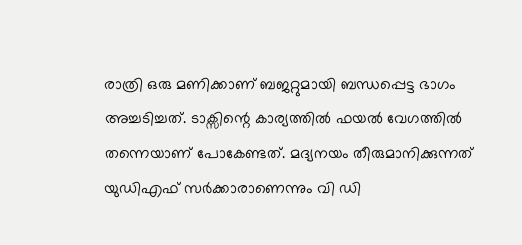രാത്രി ഒരു മണിക്കാണ് ബജറ്റുമായി ബന്ധപ്പെട്ട ഭാഗം അച്ചടിച്ചത്. ടാക്സിന്റെ കാര്യത്തില്‍ ഫയല്‍ വേഗത്തില്‍ തന്നെയാണ് പോകേണ്ടത്. മദ്യനയം തീരുമാനിക്കുന്നത് യുഡിഎഫ് സര്‍ക്കാരാണെന്നും വി ഡി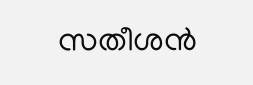സതീശന്‍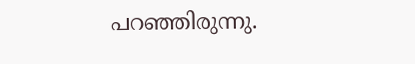പറഞ്ഞിരുന്നു.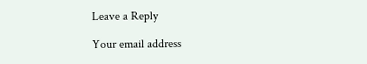Leave a Reply

Your email address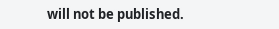will not be published.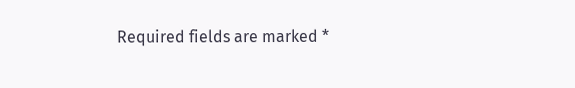Required fields are marked *